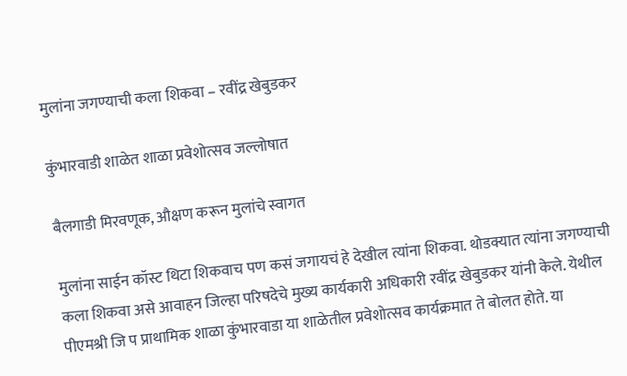मुलांना जगण्याची कला शिकवा – रवींद्र खेबुडकर

कुंभारवाडी शाळेत शाळा प्रवेशोत्सव जल्लोषात

बैलगाडी मिरवणूक, औक्षण करून मुलांचे स्वागत

मुलांना साईन कॉस्ट थिटा शिकवाच पण कसं जगायचं हे देखील त्यांना शिकवा. थोडक्यात त्यांना जगण्याची कला शिकवा असे आवाहन जिल्हा परिषदेचे मुख्य कार्यकारी अधिकारी रवींद्र खेबुडकर यांनी केले. येथील पीएमश्री जि प प्राथामिक शाळा कुंभारवाडा या शाळेतील प्रवेशोत्सव कार्यक्रमात ते बोलत होते. या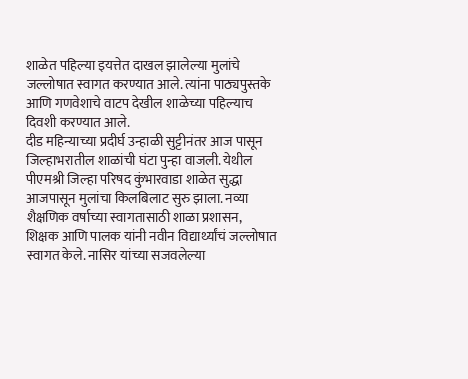शाळेत पहिल्या इयत्तेत दाखल झालेल्या मुलांचे जल्लोषात स्वागत करण्यात आले. त्यांना पाठ्यपुस्तके आणि गणवेशाचे वाटप देखील शाळेच्या पहिल्याच दिवशी करण्यात आले.
दीड महिन्याच्या प्रदीर्घ उन्हाळी सुट्टीनंतर आज पासून जिल्हाभरातील शाळांची घंटा पुन्हा वाजली. येथील पीएमश्री जिल्हा परिषद कुंभारवाडा शाळेत सुद्धा आजपासून मुलांचा किलबिलाट सुरु झाला. नव्या शैक्षणिक वर्षाच्या स्वागतासाठी शाळा प्रशासन, शिक्षक आणि पालक यांनी नवीन विद्यार्थ्यांचं जल्लोषात स्वागत केले. नासिर यांच्या सजवलेल्या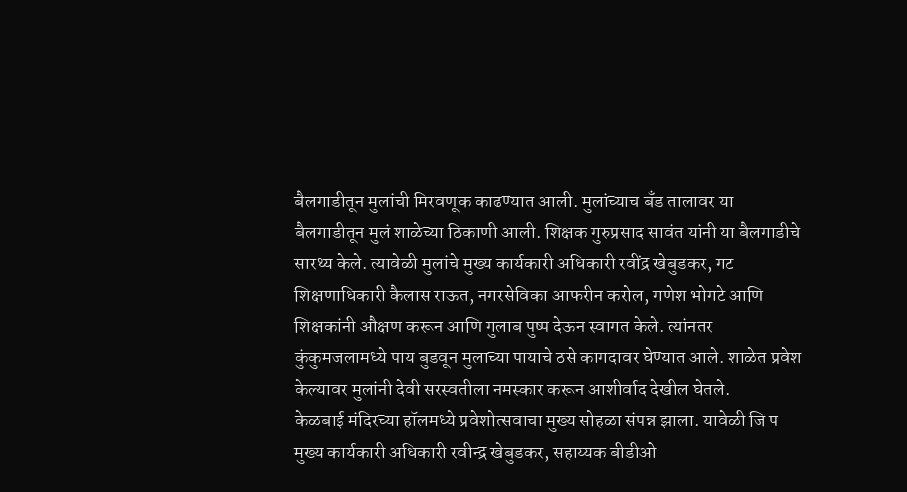बैलगाडीतून मुलांची मिरवणूक काढण्यात आली. मुलांच्याच बँड तालावर या बैलगाडीतून मुलं शाळेच्या ठिकाणी आली. शिक्षक गुरुप्रसाद सावंत यांनी या बैलगाडीचे सारथ्य केले. त्यावेळी मुलांचे मुख्य कार्यकारी अधिकारी रवींद्र खेबुडकर, गट शिक्षणाधिकारी कैलास राऊत, नगरसेविका आफरीन करोल, गणेश भोगटे आणि शिक्षकांनी औक्षण करून आणि गुलाब पुष्प देऊन स्वागत केले. त्यांनतर कुंकुमजलामध्ये पाय बुडवून मुलाच्या पायाचे ठसे कागदावर घेण्यात आले. शाळेत प्रवेश केल्यावर मुलांनी देवी सरस्वतीला नमस्कार करून आशीर्वाद देखील घेतले.
केळबाई मंदिरच्या हॉलमध्ये प्रवेशोत्सवाचा मुख्य सोहळा संपन्न झाला. यावेळी जि प मुख्य कार्यकारी अधिकारी रवीन्द्र खेबुडकर, सहाय्यक बीडीओ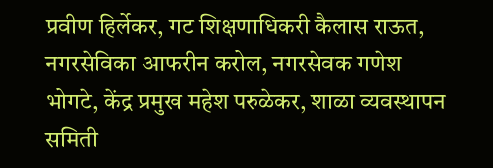प्रवीण हिर्लेकर, गट शिक्षणाधिकरी कैलास राऊत, नगरसेविका आफरीन करोल, नगरसेवक गणेश भोगटे, केंद्र प्रमुख महेश परुळेकर, शाळा व्यवस्थापन समिती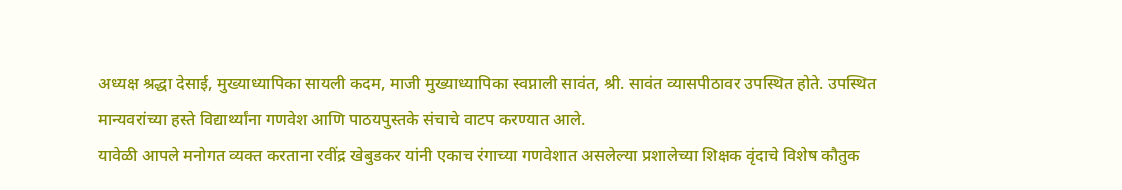अध्यक्ष श्रद्धा देसाई, मुख्याध्यापिका सायली कदम, माजी मुख्याध्यापिका स्वप्नाली सावंत, श्री. सावंत व्यासपीठावर उपस्थित होते. उपस्थित मान्यवरांच्या हस्ते विद्यार्थ्यांना गणवेश आणि पाठयपुस्तके संचाचे वाटप करण्यात आले.
यावेळी आपले मनोगत व्यक्त करताना रवींद्र खेबुडकर यांनी एकाच रंगाच्या गणवेशात असलेल्या प्रशालेच्या शिक्षक वृंदाचे विशेष कौतुक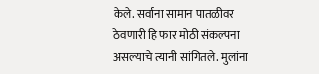केले. सर्वाना सामान पातळीवर ठेवणारी हि फार मोठी संकल्पना असल्याचे त्यानी सांगितले. मुलांना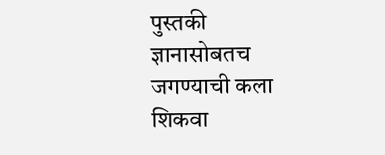पुस्तकी ज्ञानासोबतच जगण्याची कला शिकवा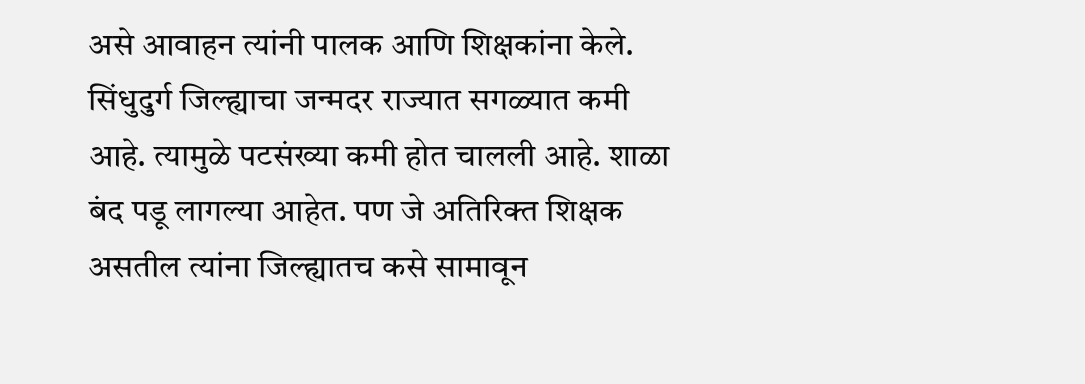असे आवाहन त्यांनी पालक आणि शिक्षकांना केले. सिंधुदुर्ग जिल्ह्याचा जन्मदर राज्यात सगळ्यात कमी आहे. त्यामुळे पटसंख्या कमी होत चालली आहे. शाळा बंद पडू लागल्या आहेत. पण जे अतिरिक्त शिक्षक असतील त्यांना जिल्ह्यातच कसे सामावून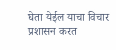घेता येईल याचा विचार प्रशासन करत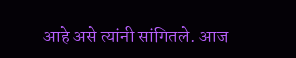आहे असे त्यांनी सांगितले. आज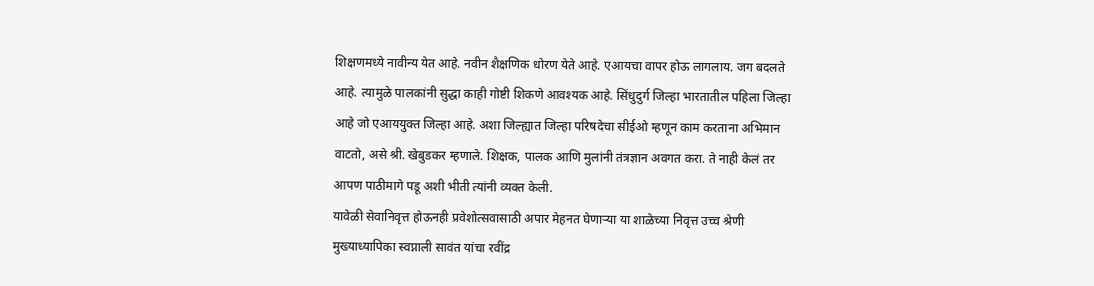शिक्षणमध्ये नावीन्य येत आहे. नवीन शैक्षणिक धोरण येते आहे. एआयचा वापर होऊ लागलाय. जग बदलते आहे. त्यामुळे पालकांनी सुद्धा काही गोष्टी शिकणे आवश्यक आहे. सिंधुदुर्ग जिल्हा भारतातील पहिला जिल्हा आहे जो एआययुक्त जिल्हा आहे. अशा जिल्ह्यात जिल्हा परिषदेचा सीईओ म्हणून काम करताना अभिमान वाटतो, असे श्री. खेबुडकर म्हणाले. शिक्षक, पालक आणि मुलांनी तंत्रज्ञान अवगत करा. ते नाही केलं तर आपण पाठीमागे पडू अशी भीती त्यांनी व्यक्त केली.
यावेळी सेवानिवृत्त होऊनही प्रवेशोत्सवासाठी अपार मेहनत घेणाऱ्या या शाळेच्या निवृत्त उच्च श्रेणी मुख्याध्यापिका स्वप्नाली सावंत यांचा रवींद्र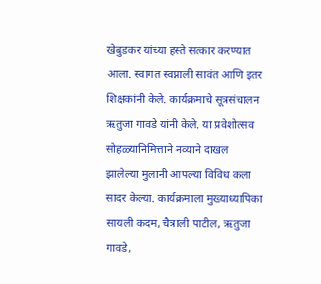खेबुडकर यांच्या हस्ते सत्कार करण्यात आला. स्वागत स्वप्नाली सावंत आणि इतर शिक्षकांनी केले. कार्यक्रमाचे सूत्रसंचालन ऋतुजा गावडे यांनी केले. या प्रवेशोत्सव सोहळ्यानिमित्ताने नव्याने दाखल झालेल्या मुलानी आपल्या विविध कला सादर केल्या. कार्यक्रमाला मुख्याध्यापिका सायली कदम, चैत्राली पाटील, ऋतुजा गावडे,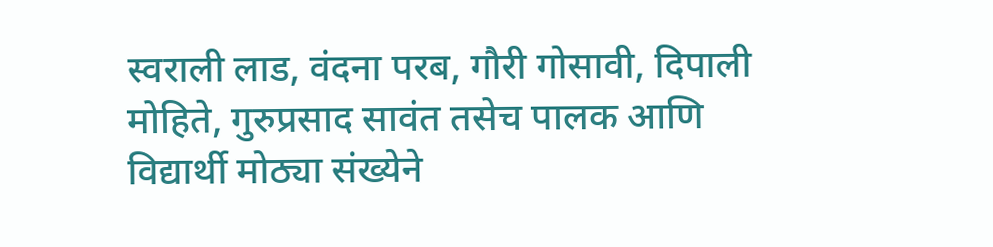स्वराली लाड, वंदना परब, गौरी गोसावी, दिपाली मोहिते, गुरुप्रसाद सावंत तसेच पालक आणि विद्यार्थी मोठ्या संख्येने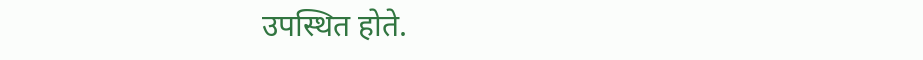उपस्थित होते.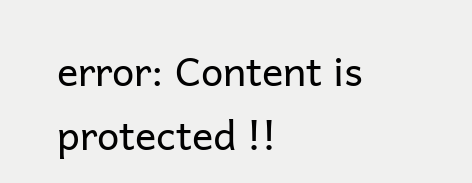error: Content is protected !!